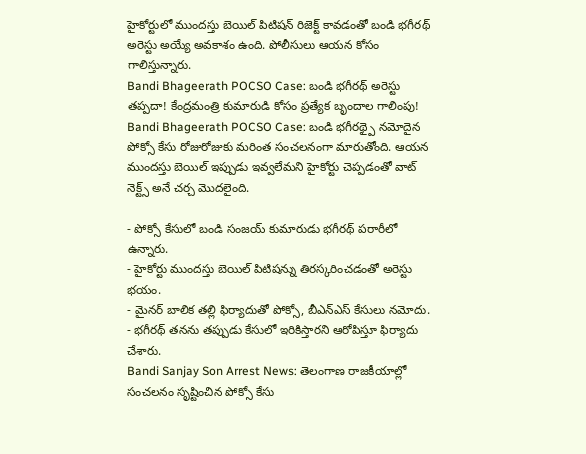హైకోర్టులో ముందస్తు బెయిల్ పిటిషన్ రిజెక్ట్ కావడంతో బండి భగీరథ్ అరెస్టు అయ్యే అవకాశం ఉంది. పోలీసులు ఆయన కోసం గాలిస్తున్నారు.
Bandi Bhageerath POCSO Case: బండి భగీరథ్ అరెస్టు తప్పదా! కేంద్రమంత్రి కుమారుడి కోసం ప్రత్యేక బృందాల గాలింపు!
Bandi Bhageerath POCSO Case: బండి భగీరథ్పై నమోదైన పోక్సో కేసు రోజురోజుకు మరింత సంచలనంగా మారుతోంది. ఆయన ముందస్తు బెయిల్ ఇప్పుడు ఇవ్వలేమని హైకోర్టు చెప్పడంతో వాట్ నెక్ట్స్ అనే చర్చ మొదలైంది.

- పోక్సో కేసులో బండి సంజయ్ కుమారుడు భగీరథ్ పరారీలో ఉన్నారు.
- హైకోర్టు ముందస్తు బెయిల్ పిటిషన్ను తిరస్కరించడంతో అరెస్టు భయం.
- మైనర్ బాలిక తల్లి ఫిర్యాదుతో పోక్సో, బీఎన్ఎస్ కేసులు నమోదు.
- భగీరథ్ తనను తప్పుడు కేసులో ఇరికిస్తారని ఆరోపిస్తూ ఫిర్యాదు చేశారు.
Bandi Sanjay Son Arrest News: తెలంగాణ రాజకీయాల్లో సంచలనం సృష్టించిన పోక్సో కేసు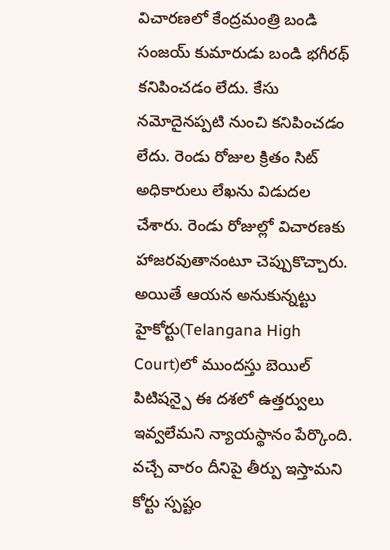విచారణలో కేంద్రమంత్రి బండి సంజయ్ కుమారుడు బండి భగీరథ్ కనిపించడం లేదు. కేసు నమోదైనప్పటి నుంచి కనిపించడం లేదు. రెండు రోజుల క్రితం సిట్ అధికారులు లేఖను విడుదల చేశారు. రెండు రోజుల్లో విచారణకు హాజరవుతానంటూ చెప్పుకొచ్చారు. అయితే ఆయన అనుకున్నట్టు హైకోర్టు(Telangana High Court)లో ముందస్తు బెయిల్ పిటిషన్పై ఈ దశలో ఉత్తర్వులు ఇవ్వలేమని న్యాయస్థానం పేర్కొంది. వచ్చే వారం దీనిపై తీర్పు ఇస్తామని కోర్టు స్పష్టం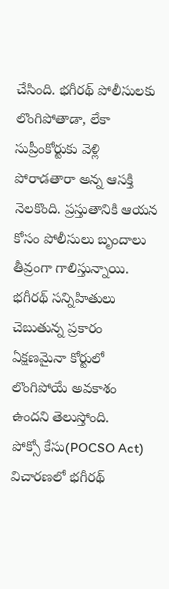చేసింది. భగీరథ్ పోలీసులకు లొంగిపోతాడా, లేకా సుప్రీంకోర్టుకు వెళ్లి పోరాడతారా అన్న ఆసక్తి నెలకొంది. ప్రస్తుతానికి ఆయన కోసం పోలీసులు బృందాలు తీవ్రంగా గాలిస్తున్నాయి. భగీరథ్ సన్నిహితులు చెబుతున్న ప్రకారం ఏక్షణమైనా కోర్టులో లొంగిపోయే అవకాశం ఉందని తెలుస్తోంది.
పోక్సో కేసు(POCSO Act) విచారణలో భగీరథ్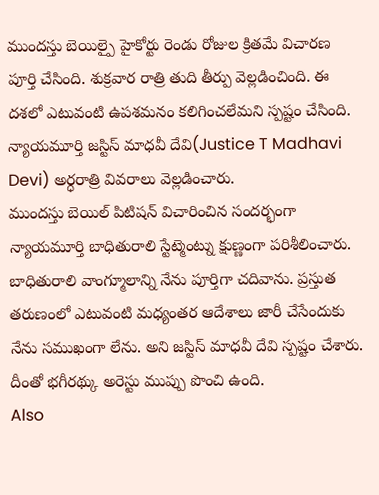ముందస్తు బెయిల్పై హైకోర్టు రెండు రోజుల క్రితమే విచారణ పూర్తి చేసింది. శుక్రవార రాత్రి తుది తీర్పు వెల్లడించింది. ఈ దశలో ఎటువంటి ఉపశమనం కలిగించలేమని స్పష్టం చేసింది. న్యాయమూర్తి జస్టిస్ మాధవీ దేవి(Justice T Madhavi Devi) అర్ధరాత్రి వివరాలు వెల్లడించారు.
ముందస్తు బెయిల్ పిటిషన్ విచారించిన సందర్భంగా న్యాయమూర్తి బాధితురాలి స్టేట్మెంట్ను క్షుణ్ణంగా పరిశీలించారు. బాధితురాలి వాంగ్మూలాన్ని నేను పూర్తిగా చదివాను. ప్రస్తుత తరుణంలో ఎటువంటి మధ్యంతర ఆదేశాలు జారీ చేసేందుకు నేను సముఖంగా లేను. అని జస్టిస్ మాధవీ దేవి స్పష్టం చేశారు. దీంతో భగీరథ్కు అరెస్టు ముప్పు పొంచి ఉంది.
Also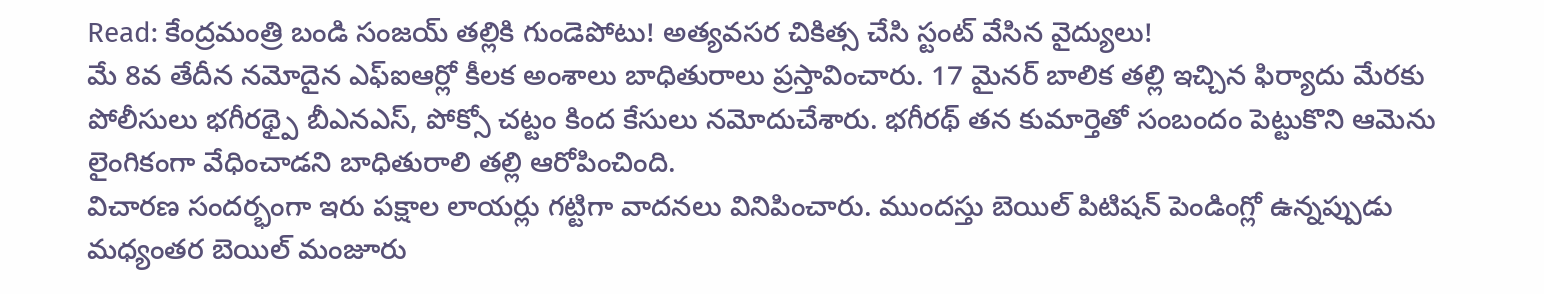Read: కేంద్రమంత్రి బండి సంజయ్ తల్లికి గుండెపోటు! అత్యవసర చికిత్స చేసి స్టంట్ వేసిన వైద్యులు!
మే 8వ తేదీన నమోదైన ఎఫ్ఐఆర్లో కీలక అంశాలు బాధితురాలు ప్రస్తావించారు. 17 మైనర్ బాలిక తల్లి ఇచ్చిన ఫిర్యాదు మేరకు పోలీసులు భగీరథ్పై బీఎనఎస్, పోక్సో చట్టం కింద కేసులు నమోదుచేశారు. భగీరథ్ తన కుమార్తెతో సంబందం పెట్టుకొని ఆమెను లైంగికంగా వేధించాడని బాధితురాలి తల్లి ఆరోపించింది.
విచారణ సందర్భంగా ఇరు పక్షాల లాయర్లు గట్టిగా వాదనలు వినిపించారు. ముందస్తు బెయిల్ పిటిషన్ పెండింగ్లో ఉన్నప్పుడు మధ్యంతర బెయిల్ మంజూరు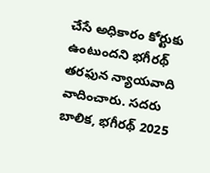చేసే అధికారం కోర్టుకు ఉంటుందని భగీరథ్ తరఫున న్యాయవాది వాదించారు. సదరు బాలిక, భగీరథ్ 2025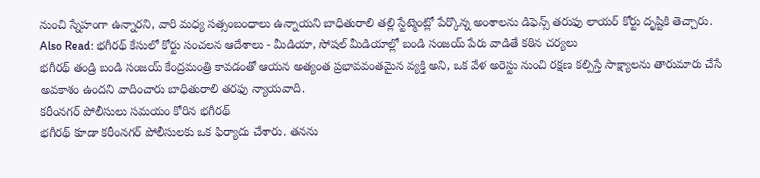నుంచి స్నేహంగా ఉన్నారని, వారి మధ్య సత్సంబంధాలు ఉన్నాయని బాధితురాలి తల్లి స్టేట్మెంట్లో పేర్కొన్న అంశాలను డిఫెన్స్ తరుఫు లాయర్ కోర్టు దృష్టికి తెచ్చారు.
Also Read: భగీరథ్ కేసులో కోర్టు సంచలన ఆదేశాలు - మీడియా, సోషల్ మీడియాల్లో బండి సంజయ్ పేరు వాడితే కఠిన చర్యలు
భగీరథ్ తండ్రి బండి సంజయ్ కేంద్రమంత్రి కావడంతో ఆయన అత్యంత ప్రభావవంతమైన వ్యక్తి అని, ఒక వేళ అరెస్టు నుంచి రక్షణ కల్పిస్తే సాక్ష్యాలను తారుమారు చేసే అవకాశం ఉందని వాదించారు బాధితురాలి తరఫు న్యాయవాది.
కరీంనగర్ పోలీసులు సమయం కోరిన భగీరథ్
భగీరథ్ కూడా కరీంనగర్ పోలీసులకు ఒక ఫిర్యాదు చేశారు. తనను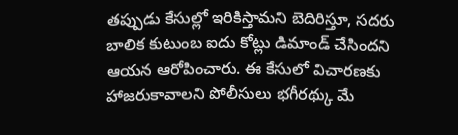తప్పుడు కేసుల్లో ఇరికిస్తామని బెదిరిస్తూ, సదరు బాలిక కుటుంబ ఐదు కోట్లు డిమాండ్ చేసిందని ఆయన ఆరోపించారు. ఈ కేసులో విచారణకు హాజరుకావాలని పోలీసులు భగీరథ్కు మే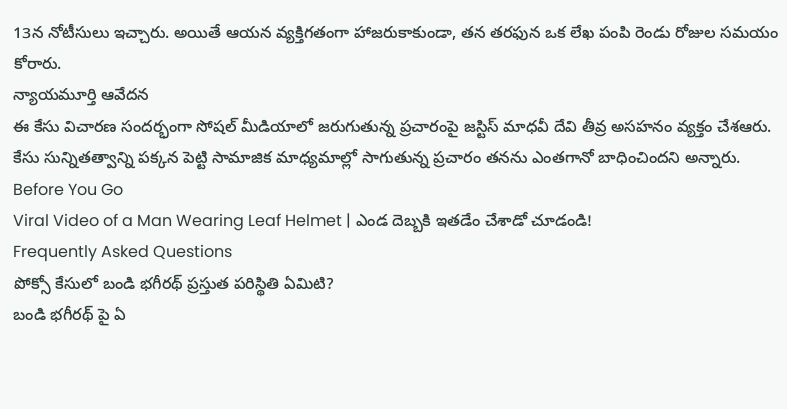13న నోటీసులు ఇచ్చారు. అయితే ఆయన వ్యక్తిగతంగా హాజరుకాకుండా, తన తరఫున ఒక లేఖ పంపి రెండు రోజుల సమయం కోరారు.
న్యాయమూర్తి ఆవేదన
ఈ కేసు విచారణ సందర్భంగా సోషల్ మీడియాలో జరుగుతున్న ప్రచారంపై జస్టిస్ మాధవీ దేవి తీవ్ర అసహనం వ్యక్తం చేశఆరు. కేసు సున్నితత్వాన్ని పక్కన పెట్టి సామాజిక మాధ్యమాల్లో సాగుతున్న ప్రచారం తనను ఎంతగానో బాధించిందని అన్నారు.
Before You Go
Viral Video of a Man Wearing Leaf Helmet | ఎండ దెబ్బకి ఇతడేం చేశాడో చూడండి!
Frequently Asked Questions
పోక్సో కేసులో బండి భగీరథ్ ప్రస్తుత పరిస్థితి ఏమిటి?
బండి భగీరథ్ పై ఏ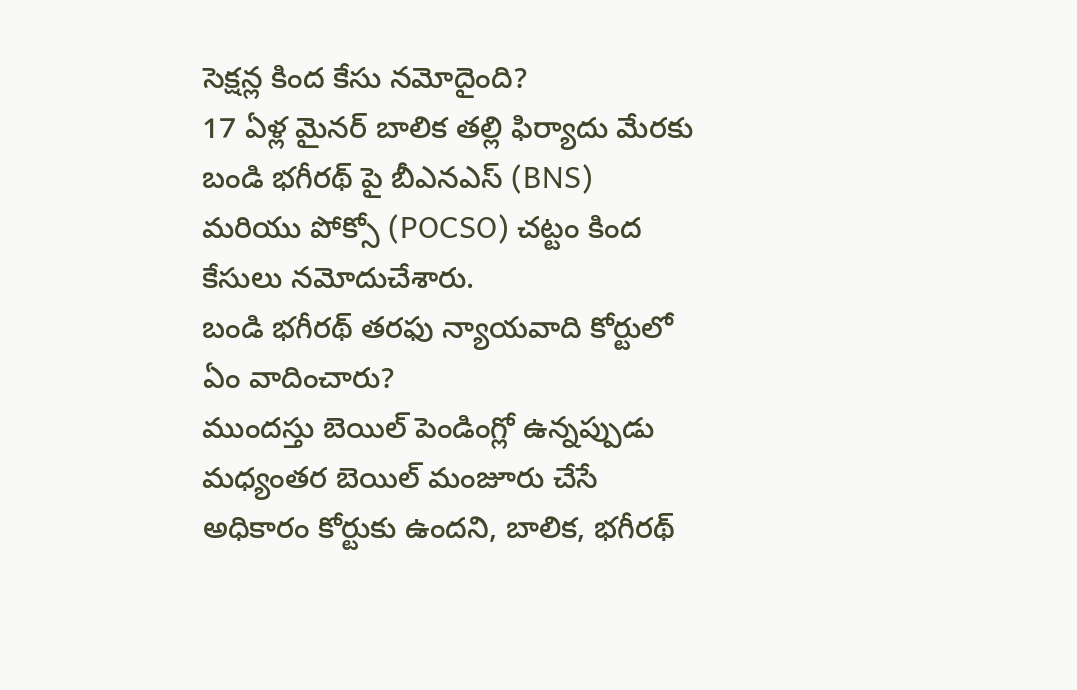సెక్షన్ల కింద కేసు నమోదైంది?
17 ఏళ్ల మైనర్ బాలిక తల్లి ఫిర్యాదు మేరకు బండి భగీరథ్ పై బీఎనఎస్ (BNS) మరియు పోక్సో (POCSO) చట్టం కింద కేసులు నమోదుచేశారు.
బండి భగీరథ్ తరఫు న్యాయవాది కోర్టులో ఏం వాదించారు?
ముందస్తు బెయిల్ పెండింగ్లో ఉన్నప్పుడు మధ్యంతర బెయిల్ మంజూరు చేసే అధికారం కోర్టుకు ఉందని, బాలిక, భగీరథ్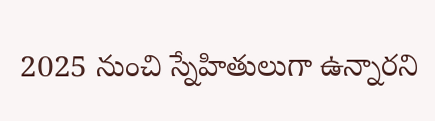2025 నుంచి స్నేహితులుగా ఉన్నారని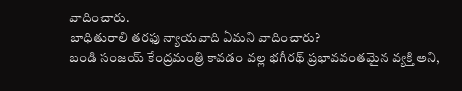వాదించారు.
బాధితురాలి తరఫు న్యాయవాది ఏమని వాదించారు?
బండి సంజయ్ కేంద్రమంత్రి కావడం వల్ల భగీరథ్ ప్రభావవంతమైన వ్యక్తి అని,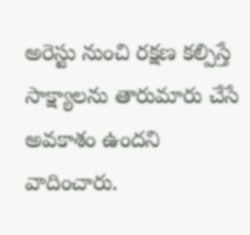అరెస్టు నుంచి రక్షణ కల్పిస్తే సాక్ష్యాలను తారుమారు చేసే అవకాశం ఉందని వాదించారు.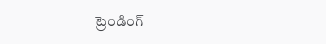ట్రెండింగ్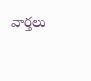వార్తలు